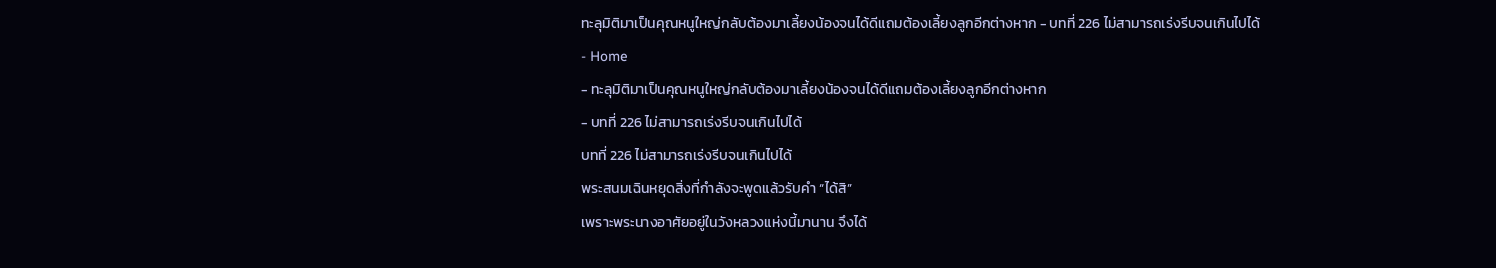ทะลุมิติมาเป็นคุณหนูใหญ่กลับต้องมาเลี้ยงน้องจนได้ดีแถมต้องเลี้ยงลูกอีกต่างหาก - บทที่ 226 ไม่สามารถเร่งรีบจนเกินไปได้
- Home
- ทะลุมิติมาเป็นคุณหนูใหญ่กลับต้องมาเลี้ยงน้องจนได้ดีแถมต้องเลี้ยงลูกอีกต่างหาก
- บทที่ 226 ไม่สามารถเร่งรีบจนเกินไปได้
บทที่ 226 ไม่สามารถเร่งรีบจนเกินไปได้
พระสนมเฉินหยุดสิ่งที่กำลังจะพูดแล้วรับคำ “ได้สิ”
เพราะพระนางอาศัยอยู่ในวังหลวงแห่งนี้มานาน จึงได้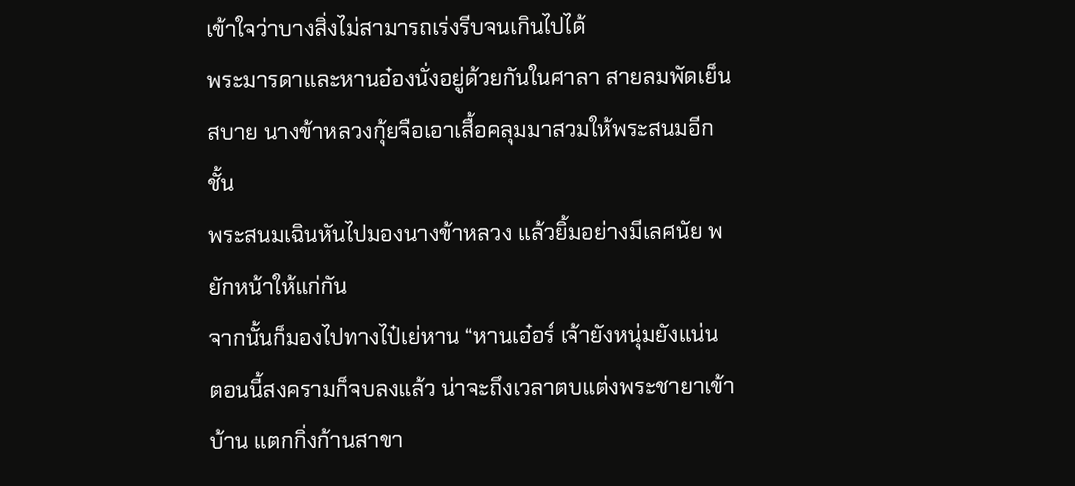เข้าใจว่าบางสิ่งไม่สามารถเร่งรีบจนเกินไปได้
พระมารดาและหานอ๋องนั่งอยู่ด้วยกันในศาลา สายลมพัดเย็นสบาย นางข้าหลวงกุ้ยจือเอาเสื้อคลุมมาสวมให้พระสนมอีกชั้น
พระสนมเฉินหันไปมองนางข้าหลวง แล้วยิ้มอย่างมีเลศนัย พยักหน้าให้แก่กัน
จากนั้นก็มองไปทางไป๋เย่หาน “หานเอ๋อร์ เจ้ายังหนุ่มยังแน่น ตอนนี้สงครามก็จบลงแล้ว น่าจะถึงเวลาตบแต่งพระชายาเข้าบ้าน แตกกิ่งก้านสาขา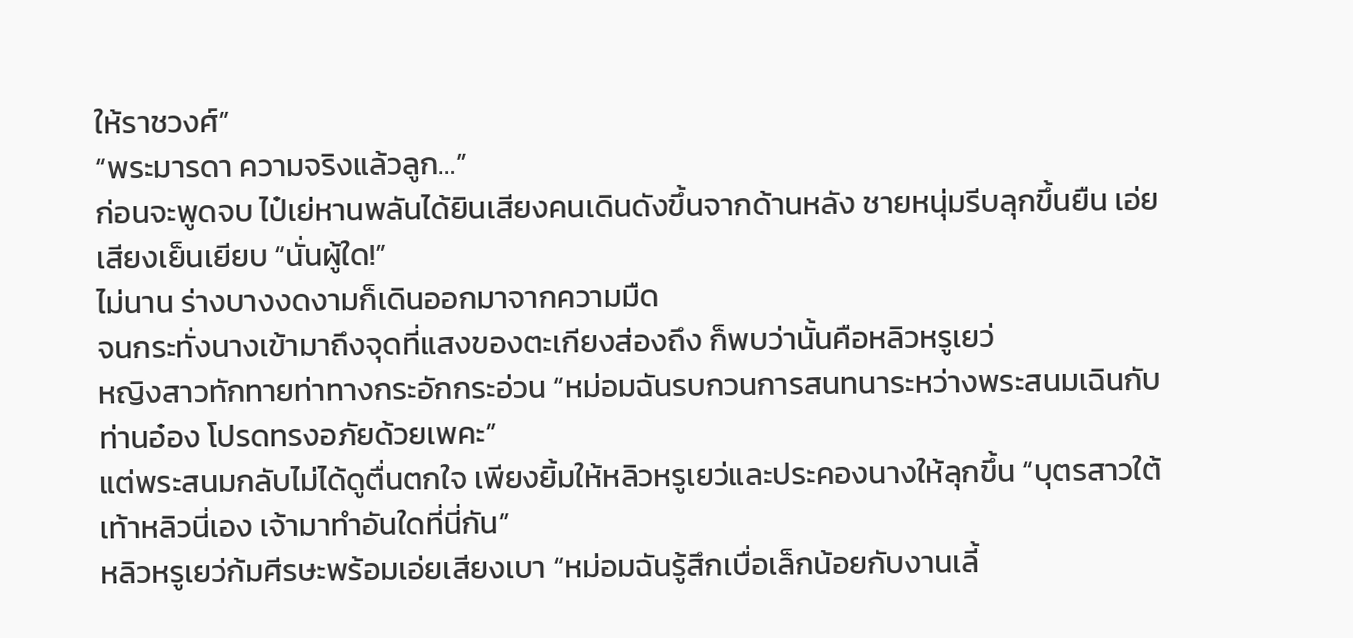ให้ราชวงศ์”
“พระมารดา ความจริงแล้วลูก…”
ก่อนจะพูดจบ ไป๋เย่หานพลันได้ยินเสียงคนเดินดังขึ้นจากด้านหลัง ชายหนุ่มรีบลุกขึ้นยืน เอ่ยเสียงเย็นเยียบ “นั่นผู้ใด!”
ไม่นาน ร่างบางงดงามก็เดินออกมาจากความมืด
จนกระทั่งนางเข้ามาถึงจุดที่แสงของตะเกียงส่องถึง ก็พบว่านั้นคือหลิวหรูเยว่
หญิงสาวทักทายท่าทางกระอักกระอ่วน “หม่อมฉันรบกวนการสนทนาระหว่างพระสนมเฉินกับท่านอ๋อง โปรดทรงอภัยด้วยเพคะ”
แต่พระสนมกลับไม่ได้ดูตื่นตกใจ เพียงยิ้มให้หลิวหรูเยว่และประคองนางให้ลุกขึ้น “บุตรสาวใต้เท้าหลิวนี่เอง เจ้ามาทำอันใดที่นี่กัน”
หลิวหรูเยว่ก้มศีรษะพร้อมเอ่ยเสียงเบา “หม่อมฉันรู้สึกเบื่อเล็กน้อยกับงานเลี้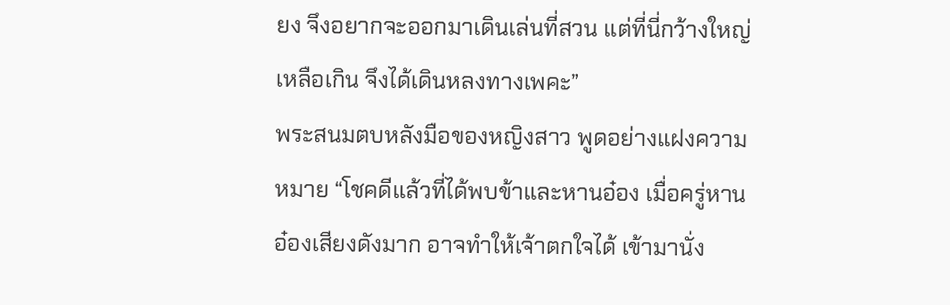ยง จึงอยากจะออกมาเดินเล่นที่สวน แต่ที่นี่กว้างใหญ่เหลือเกิน จึงได้เดินหลงทางเพคะ”
พระสนมตบหลังมือของหญิงสาว พูดอย่างแฝงความหมาย “โชคดีแล้วที่ได้พบข้าและหานอ๋อง เมื่อครู่หานอ๋องเสียงดังมาก อาจทำให้เจ้าตกใจได้ เข้ามานั่ง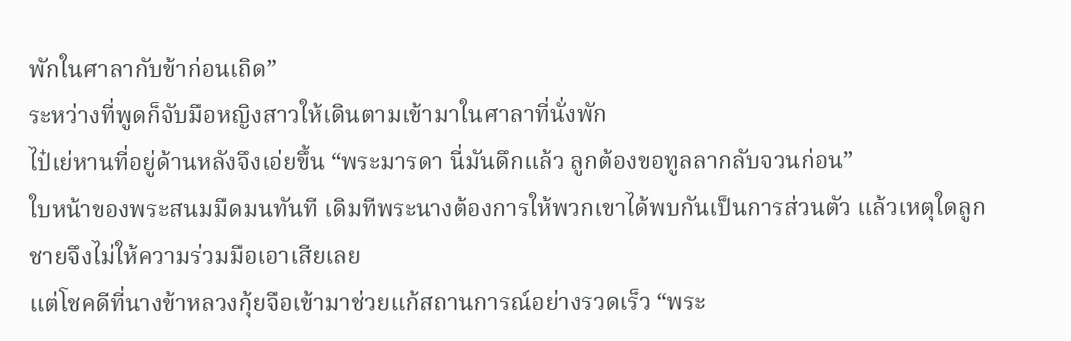พักในศาลากับข้าก่อนเถิด”
ระหว่างที่พูดก็จับมือหญิงสาวให้เดินตามเข้ามาในศาลาที่นั่งพัก
ไป๋เย่หานที่อยู่ด้านหลังจึงเอ่ยขึ้น “พระมารดา นี่มันดึกแล้ว ลูกต้องขอทูลลากลับจวนก่อน”
ใบหน้าของพระสนมมืดมนทันที เดิมทีพระนางต้องการให้พวกเขาได้พบกันเป็นการส่วนตัว แล้วเหตุใดลูกชายจึงไม่ให้ความร่วมมือเอาเสียเลย
แต่โชคดีที่นางข้าหลวงกุ้ยจือเข้ามาช่วยแก้สถานการณ์อย่างรวดเร็ว “พระ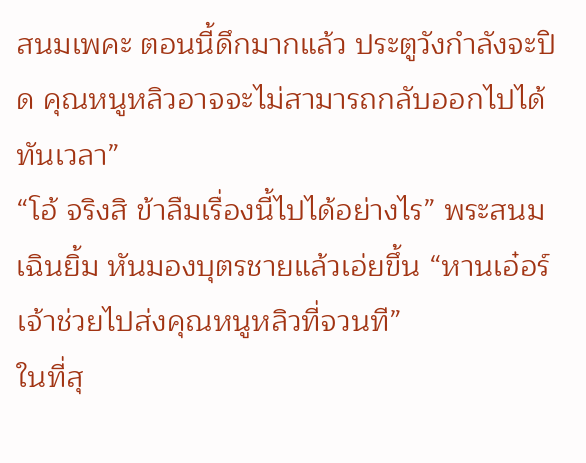สนมเพคะ ตอนนี้ดึกมากแล้ว ประตูวังกำลังจะปิด คุณหนูหลิวอาจจะไม่สามารถกลับออกไปได้ทันเวลา”
“โอ้ จริงสิ ข้าลืมเรื่องนี้ไปได้อย่างไร” พระสนมเฉินยิ้ม หันมองบุตรชายแล้วเอ่ยขึ้น “หานเอ๋อร์ เจ้าช่วยไปส่งคุณหนูหลิวที่จวนที”
ในที่สุ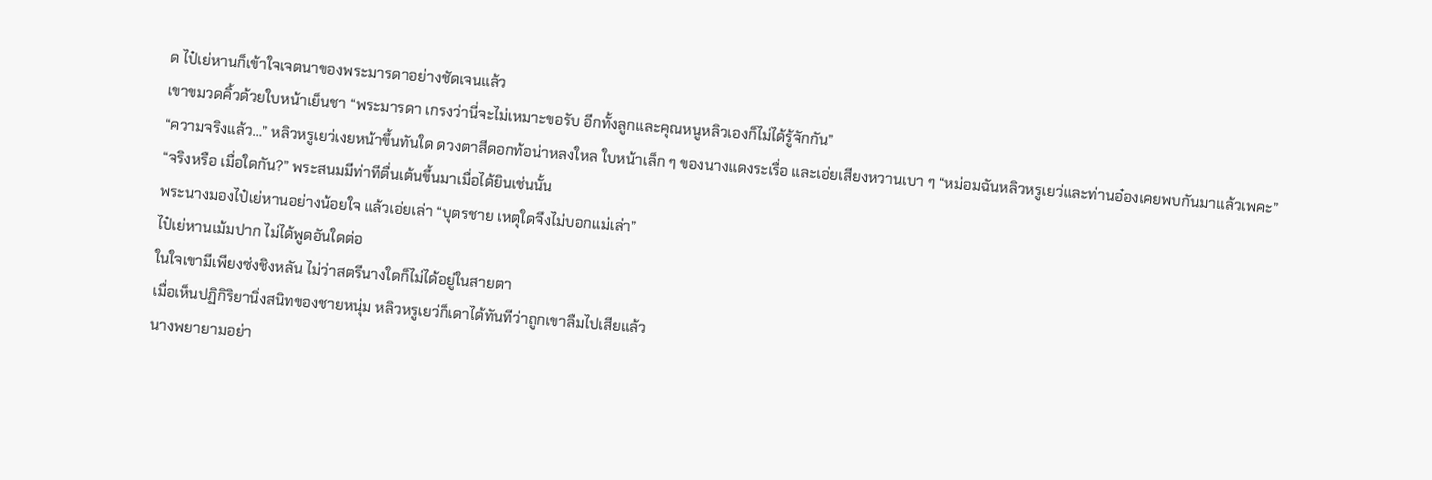ด ไป๋เย่หานก็เข้าใจเจตนาของพระมารดาอย่างชัดเจนแล้ว
เขาขมวดคิ้วด้วยใบหน้าเย็นชา “พระมารดา เกรงว่านี่จะไม่เหมาะขอรับ อีกทั้งลูกและคุณหนูหลิวเองก็ไม่ได้รู้จักกัน”
“ความจริงแล้ว…” หลิวหรูเยว่เงยหน้าขึ้นทันใด ดวงตาสีดอกท้อน่าหลงใหล ใบหน้าเล็ก ๆ ของนางแดงระเรื่อ และเอ่ยเสียงหวานเบา ๆ “หม่อมฉันหลิวหรูเยว่และท่านอ๋องเคยพบกันมาแล้วเพคะ”
“จริงหรือ เมื่อใดกัน?” พระสนมมีท่าทีตื่นเต้นขึ้นมาเมื่อได้ยินเช่นนั้น
พระนางมองไป๋เย่หานอย่างน้อยใจ แล้วเอ่ยเล่า “บุตรชาย เหตุใดจึงไม่บอกแม่เล่า”
ไป๋เย่หานเม้มปาก ไม่ได้พูดอันใดต่อ
ในใจเขามีเพียงซ่งชิงหลัน ไม่ว่าสตรีนางใดก็ไม่ได้อยู่ในสายตา
เมื่อเห็นปฏิกิริยานิ่งสนิทของชายหนุ่ม หลิวหรูเยว่ก็เดาได้ทันทีว่าถูกเขาลืมไปเสียแล้ว
นางพยายามอย่า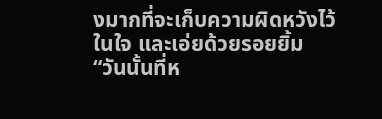งมากที่จะเก็บความผิดหวังไว้ในใจ และเอ่ยด้วยรอยยิ้ม “วันนั้นที่ห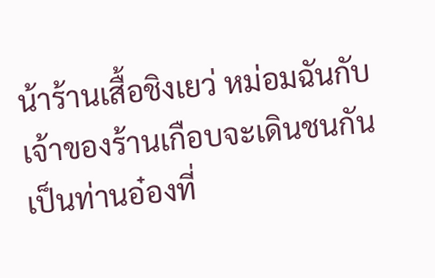น้าร้านเสื้อชิงเยว่ หม่อมฉันกับเจ้าของร้านเกือบจะเดินชนกัน เป็นท่านอ๋องที่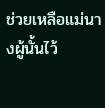ช่วยเหลือแม่นางผู้นั้นไว้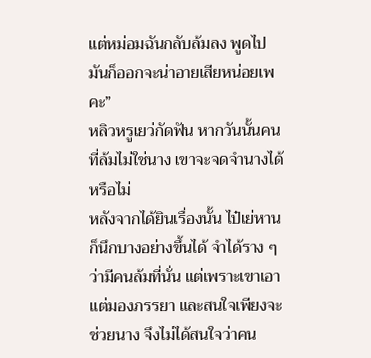แต่หม่อมฉันกลับล้มลง พูดไปมันก็ออกจะน่าอายเสียหน่อยเพคะ”
หลิวหรูเยว่กัดฟัน หากวันนั้นคนที่ล้มไม่ใช่นาง เขาจะจดจำนางได้หรือไม่
หลังจากได้ยินเรื่องนั้น ไป๋เย่หานก็นึกบางอย่างขึ้นได้ จำได้ราง ๆ ว่ามีคนล้มที่นั่น แต่เพราะเขาเอาแต่มองภรรยา และสนใจเพียงจะช่วยนาง จึงไม่ได้สนใจว่าคน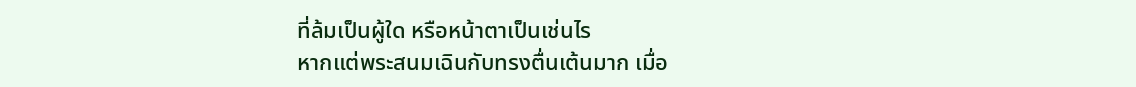ที่ล้มเป็นผู้ใด หรือหน้าตาเป็นเช่นไร
หากแต่พระสนมเฉินกับทรงตื่นเต้นมาก เมื่อ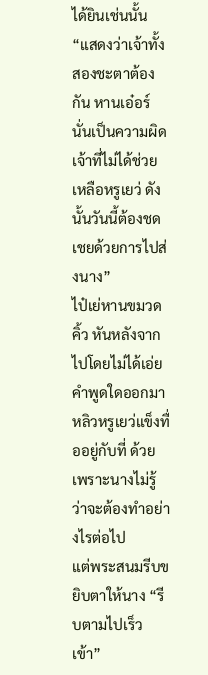ได้ยินเช่นนั้น “แสดงว่าเจ้าทั้งสองชะตาต้องกัน หานเอ๋อร์ นั่นเป็นความผิดเจ้าที่ไม่ได้ช่วยเหลือหรูเยว่ ดังนั้นวันนี้ต้องชดเชยด้วยการไปส่งนาง”
ไป๋เย่หานขมวดคิ้ว หันหลังจากไปโดยไม่ได้เอ่ยคำพูดใดออกมา
หลิวหรูเยว่แข็งทื่ออยู่กับที่ ด้วยเพราะนางไม่รู้ว่าจะต้องทำอย่างไรต่อไป
แต่พระสนมรีบขยิบตาให้นาง “รีบตามไปเร็วเข้า”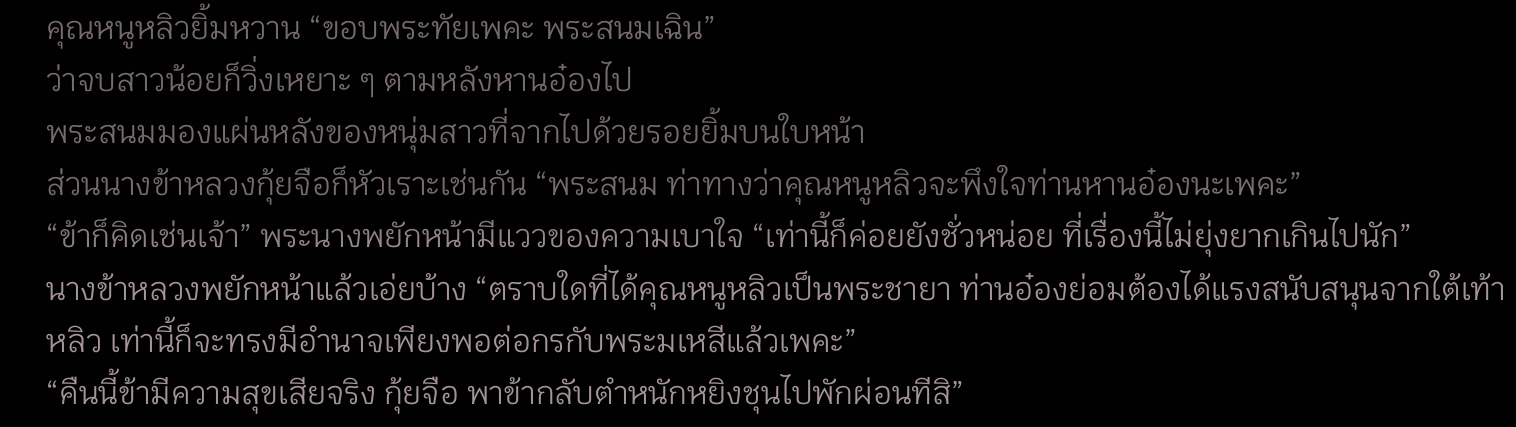คุณหนูหลิวยิ้มหวาน “ขอบพระทัยเพคะ พระสนมเฉิน”
ว่าจบสาวน้อยก็วิ่งเหยาะ ๆ ตามหลังหานอ๋องไป
พระสนมมองแผ่นหลังของหนุ่มสาวที่จากไปด้วยรอยยิ้มบนใบหน้า
ส่วนนางข้าหลวงกุ้ยจือก็หัวเราะเช่นกัน “พระสนม ท่าทางว่าคุณหนูหลิวจะพึงใจท่านหานอ๋องนะเพคะ”
“ข้าก็คิดเช่นเจ้า” พระนางพยักหน้ามีแววของความเบาใจ “เท่านี้ก็ค่อยยังชั่วหน่อย ที่เรื่องนี้ไม่ยุ่งยากเกินไปนัก”
นางข้าหลวงพยักหน้าแล้วเอ่ยบ้าง “ตราบใดที่ได้คุณหนูหลิวเป็นพระชายา ท่านอ๋องย่อมต้องได้แรงสนับสนุนจากใต้เท้าหลิว เท่านี้ก็จะทรงมีอำนาจเพียงพอต่อกรกับพระมเหสีแล้วเพคะ”
“คืนนี้ข้ามีความสุขเสียจริง กุ้ยจือ พาข้ากลับตำหนักหยิงชุนไปพักผ่อนทีสิ”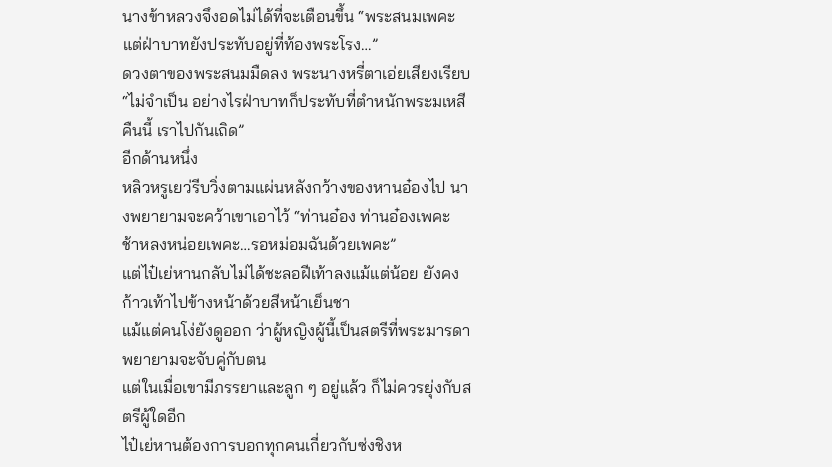นางข้าหลวงจึงอดไม่ได้ที่จะเตือนขึ้น “พระสนมเพคะ แต่ฝ่าบาทยังประทับอยู่ที่ท้องพระโรง…”
ดวงตาของพระสนมมืดลง พระนางหรี่ตาเอ่ยเสียงเรียบ “ไม่จำเป็น อย่างไรฝ่าบาทก็ประทับที่ตำหนักพระมเหสีคืนนี้ เราไปกันเถิด”
อีกด้านหนึ่ง
หลิวหรูเยว่รีบวิ่งตามแผ่นหลังกว้างของหานอ๋องไป นางพยายามจะคว้าเขาเอาไว้ “ท่านอ๋อง ท่านอ๋องเพคะ ช้าหลงหน่อยเพคะ…รอหม่อมฉันด้วยเพคะ”
แต่ไป๋เย่หานกลับไม่ได้ชะลอฝีเท้าลงแม้แต่น้อย ยังคงก้าวเท้าไปข้างหน้าด้วยสีหน้าเย็นชา
แม้แต่คนโง่ยังดูออก ว่าผู้หญิงผู้นี้เป็นสตรีที่พระมารดาพยายามจะจับคู่กับตน
แต่ในเมื่อเขามีภรรยาและลูก ๆ อยู่แล้ว ก็ไม่ควรยุ่งกับสตรีผู้ใดอีก
ไป๋เย่หานต้องการบอกทุกคนเกี่ยวกับซ่งชิงห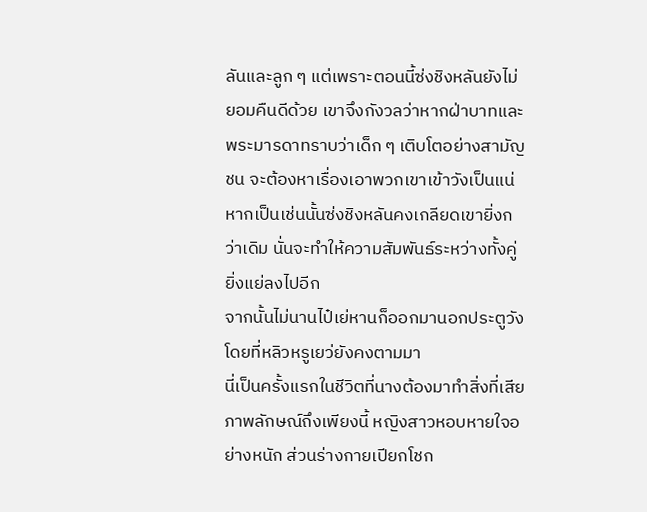ลันและลูก ๆ แต่เพราะตอนนี้ซ่งชิงหลันยังไม่ยอมคืนดีด้วย เขาจึงกังวลว่าหากฝ่าบาทและพระมารดาทราบว่าเด็ก ๆ เติบโตอย่างสามัญชน จะต้องหาเรื่องเอาพวกเขาเข้าวังเป็นแน่
หากเป็นเช่นนั้นซ่งชิงหลันคงเกลียดเขายิ่งกว่าเดิม นั่นจะทำให้ความสัมพันธ์ระหว่างทั้งคู่ยิ่งแย่ลงไปอีก
จากนั้นไม่นานไป๋เย่หานก็ออกมานอกประตูวัง
โดยที่หลิวหรูเยว่ยังคงตามมา
นี่เป็นครั้งแรกในชีวิตที่นางต้องมาทำสิ่งที่เสียภาพลักษณ์ถึงเพียงนี้ หญิงสาวหอบหายใจอย่างหนัก ส่วนร่างกายเปียกโชก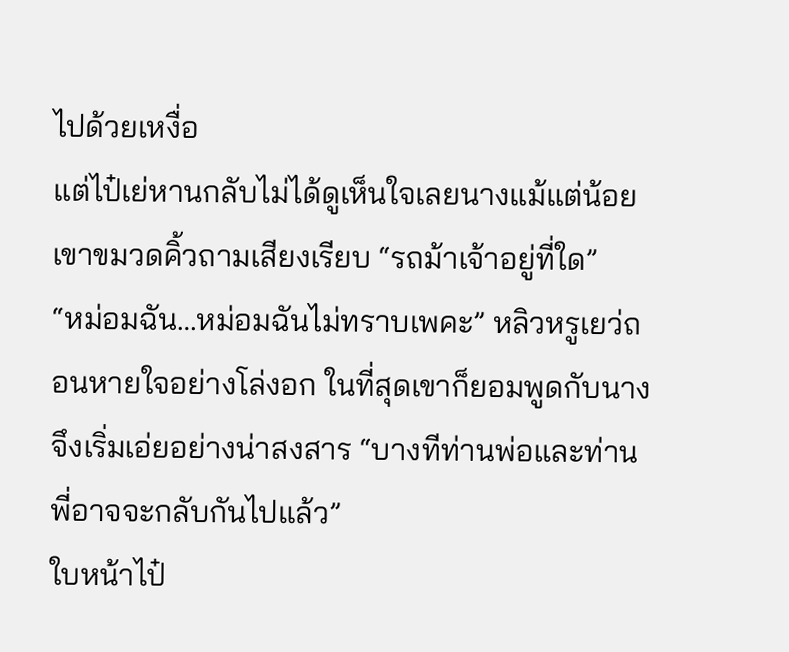ไปด้วยเหงื่อ
แต่ไป๋เย่หานกลับไม่ได้ดูเห็นใจเลยนางแม้แต่น้อย เขาขมวดคิ้วถามเสียงเรียบ “รถม้าเจ้าอยู่ที่ใด”
“หม่อมฉัน…หม่อมฉันไม่ทราบเพคะ” หลิวหรูเยว่ถอนหายใจอย่างโล่งอก ในที่สุดเขาก็ยอมพูดกับนาง จึงเริ่มเอ่ยอย่างน่าสงสาร “บางทีท่านพ่อและท่านพี่อาจจะกลับกันไปแล้ว”
ใบหน้าไป๋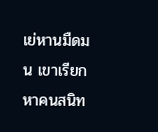เย่หานมืดมน เขาเรียกหาคนสนิท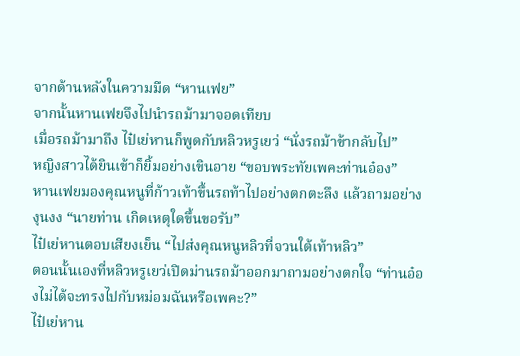จากด้านหลังในความมืด “หานเฟย”
จากนั้นหานเฟยจึงไปนำรถม้ามาจอดเทียบ
เมื่อรถม้ามาถึง ไป๋เย่หานก็พูดกับหลิวหรูเยว่ “นั่งรถม้าข้ากลับไป”
หญิงสาวได้ยินเข้าก็ยิ้มอย่างเขินอาย “ขอบพระทัยเพคะท่านอ๋อง”
หานเฟยมองคุณหนูที่ก้าวเท้าขึ้นรถท้าไปอย่างตกตะลึง แล้วถามอย่างงุนงง “นายท่าน เกิดเหตุใดขึ้นขอรับ”
ไป๋เย่หานตอบเสียงเย็น “ไปส่งคุณหนูหลิวที่จวนใต้เท้าหลิว”
ตอนนั้นเองที่หลิวหรูเยว่เปิดม่านรถม้าออกมาถามอย่างตกใจ “ท่านอ๋องไม่ได้จะทรงไปกับหม่อมฉันหรือเพคะ?”
ไป๋เย่หาน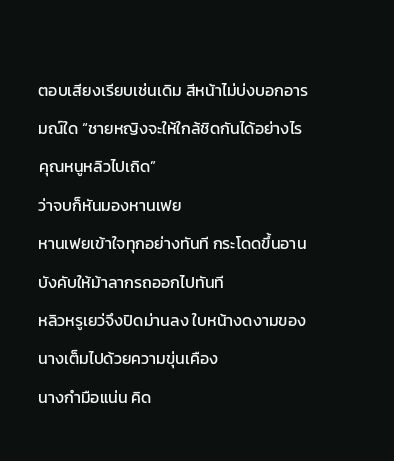ตอบเสียงเรียบเช่นเดิม สีหน้าไม่บ่งบอกอารมณ์ใด “ชายหญิงจะให้ใกล้ชิดกันได้อย่างไร คุณหนูหลิวไปเถิด”
ว่าจบก็หันมองหานเฟย
หานเฟยเข้าใจทุกอย่างทันที กระโดดขึ้นอาน บังคับให้ม้าลากรถออกไปทันที
หลิวหรูเยว่จึงปิดม่านลง ใบหน้างดงามของนางเต็มไปด้วยความขุ่นเคือง
นางกำมือแน่น คิด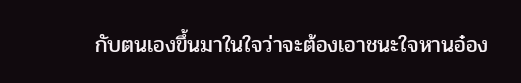กับตนเองขึ้นมาในใจว่าจะต้องเอาชนะใจหานอ๋อง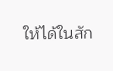ให้ได้ในสัก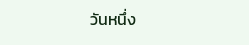วันหนึ่ง